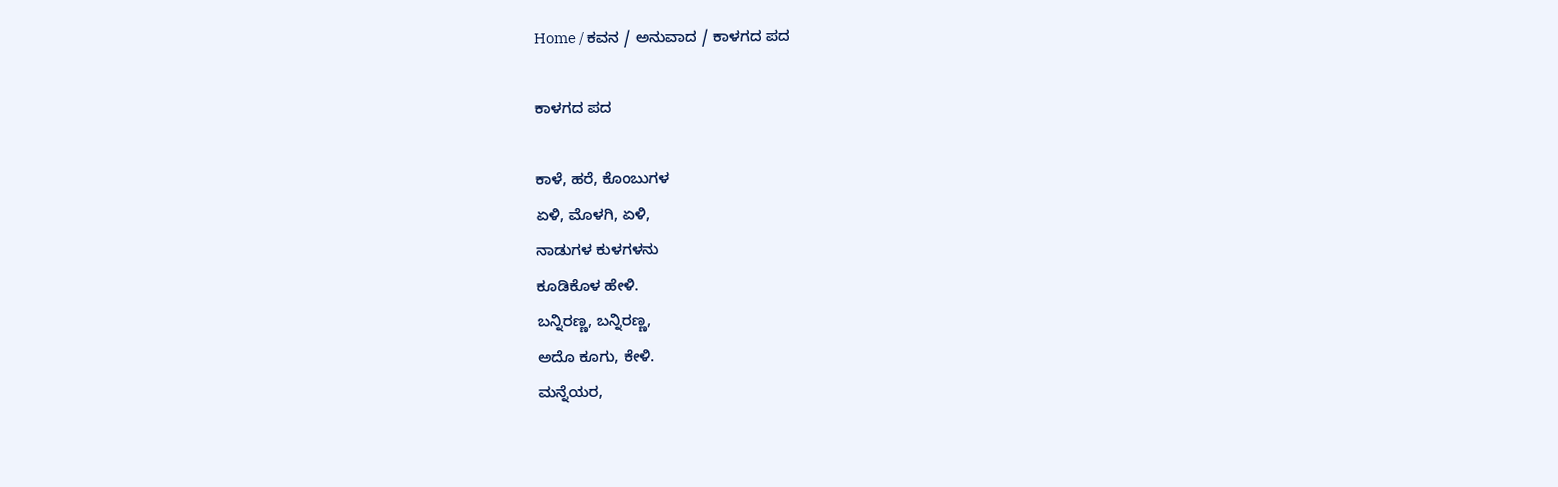Home / ಕವನ / ಅನುವಾದ / ಕಾಳಗದ ಪದ

ಕಾಳಗದ ಪದ

ಕಾಳೆ, ಹರೆ, ಕೊಂಬುಗಳ
ಏಳಿ, ಮೊಳಗಿ, ಏಳಿ,
ನಾಡುಗಳ ಕುಳಗಳನು
ಕೂಡಿಕೊಳ ಹೇಳಿ.
ಬನ್ನಿರಣ್ಣ, ಬನ್ನಿರಣ್ಣ,
ಅದೊ ಕೂಗು, ಕೇಳಿ.
ಮನ್ನೆಯರ,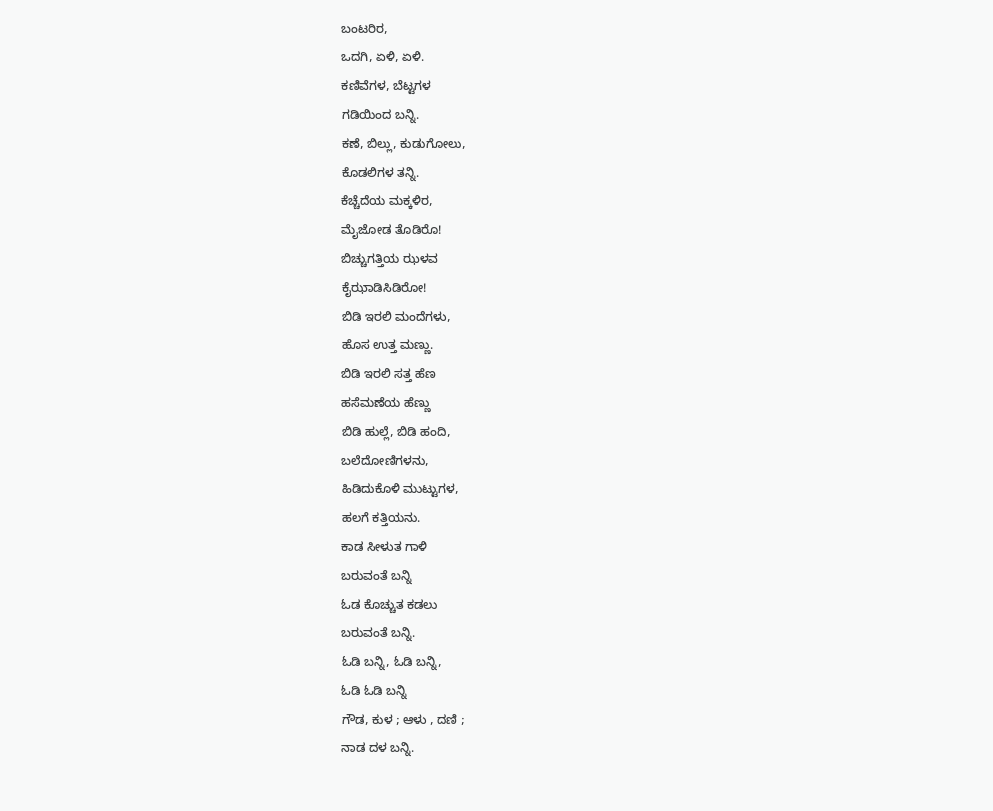ಬಂಟರಿರ,
ಒದಗಿ, ಏಳಿ, ಏಳಿ.
ಕಣಿವೆಗಳ, ಬೆಟ್ಟಗಳ
ಗಡಿಯಿಂದ ಬನ್ನಿ.
ಕಣೆ, ಬಿಲ್ಲು, ಕುಡುಗೋಲು,
ಕೊಡಲಿಗಳ ತನ್ನಿ.
ಕೆಚ್ಚೆದೆಯ ಮಕ್ಕಳಿರ,
ಮೈಜೋಡ ತೊಡಿರೊ!
ಬಿಚ್ಚುಗತ್ತಿಯ ಝಳವ
ಕೈಝಾಡಿಸಿಡಿರೋ!
ಬಿಡಿ ಇರಲಿ ಮಂದೆಗಳು,
ಹೊಸ ಉತ್ತ ಮಣ್ಣು.
ಬಿಡಿ ಇರಲಿ ಸತ್ತ ಹೆಣ
ಹಸೆಮಣೆಯ ಹೆಣ್ಣು
ಬಿಡಿ ಹುಲ್ಲೆ, ಬಿಡಿ ಹಂದಿ,
ಬಲೆದೋಣಿಗಳನು,
ಹಿಡಿದುಕೊಳಿ ಮುಟ್ಟುಗಳ,
ಹಲಗೆ ಕತ್ತಿಯನು.
ಕಾಡ ಸೀಳುತ ಗಾಳಿ
ಬರುವಂತೆ ಬನ್ನಿ
ಓಡ ಕೊಚ್ಚುತ ಕಡಲು
ಬರುವಂತೆ ಬನ್ನಿ.
ಓಡಿ ಬನ್ನಿ, ಓಡಿ ಬನ್ನಿ,
ಓಡಿ ಓಡಿ ಬನ್ನಿ
ಗೌಡ, ಕುಳ ; ಆಳು , ದಣಿ ;
ನಾಡ ದಳ ಬನ್ನಿ.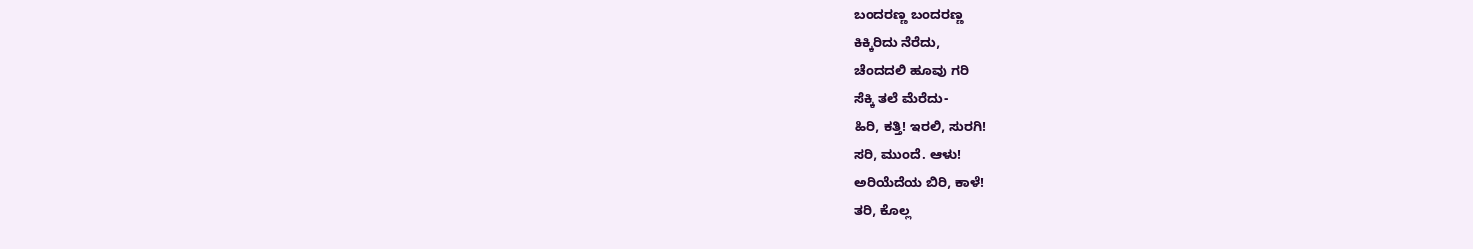ಬಂದರಣ್ಣ ಬಂದರಣ್ಣ
ಕಿಕ್ಕಿರಿದು ನೆರೆದು,
ಚೆಂದದಲಿ ಹೂವು ಗರಿ
ಸೆಕ್ಕಿ ತಲೆ ಮೆರೆದು-
ಹಿರಿ, ಕತ್ತಿ! ಇರಲಿ, ಸುರಗಿ!
ಸರಿ, ಮುಂದೆ. ಆಳು!
ಅರಿಯೆದೆಯ ಬಿರಿ, ಕಾಳೆ!
ತರಿ, ಕೊಲ್ಲ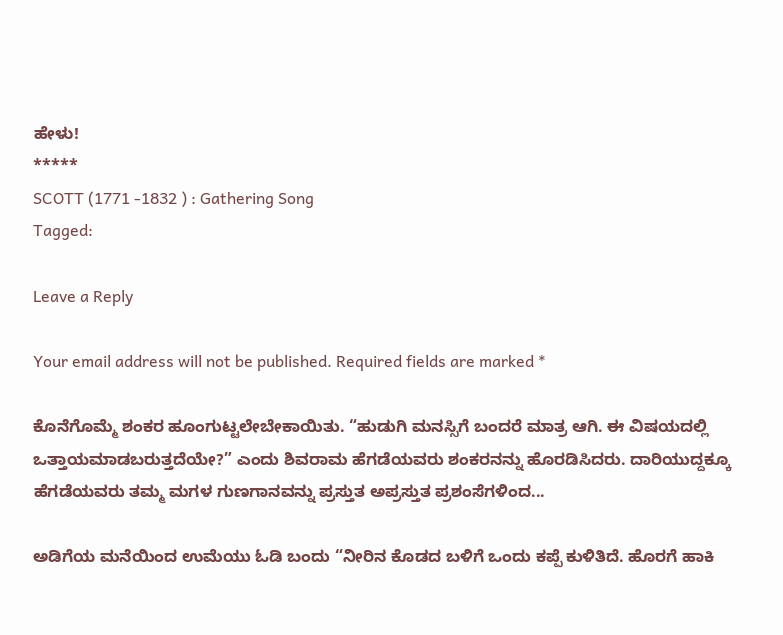ಹೇಳು!
*****
SCOTT (1771 -1832 ) : Gathering Song
Tagged:

Leave a Reply

Your email address will not be published. Required fields are marked *

ಕೊನೆಗೊಮ್ಮೆ ಶಂಕರ ಹೂಂಗುಟ್ಟಲೇಬೇಕಾಯಿತು. “ಹುಡುಗಿ ಮನಸ್ಸಿಗೆ ಬಂದರೆ ಮಾತ್ರ ಆಗಿ. ಈ ವಿಷಯದಲ್ಲಿ ಒತ್ತಾಯಮಾಡಬರುತ್ತದೆಯೇ?” ಎಂದು ಶಿವರಾಮ ಹೆಗಡೆಯವರು ಶಂಕರನನ್ನು ಹೊರಡಿಸಿದರು. ದಾರಿಯುದ್ದಕ್ಕೂ ಹೆಗಡೆಯವರು ತಮ್ಮ ಮಗಳ ಗುಣಗಾನವನ್ನು ಪ್ರಸ್ತುತ ಅಪ್ರಸ್ತುತ ಪ್ರಶಂಸೆಗಳಿಂದ...

ಅಡಿಗೆಯ ಮನೆಯಿಂದ ಉಮೆಯು ಓಡಿ ಬಂದು “ನೀರಿನ ಕೊಡದ ಬಳಿಗೆ ಒಂದು ಕಪ್ಪೆ ಕುಳಿತಿದೆ. ಹೊರಗೆ ಹಾಕಿ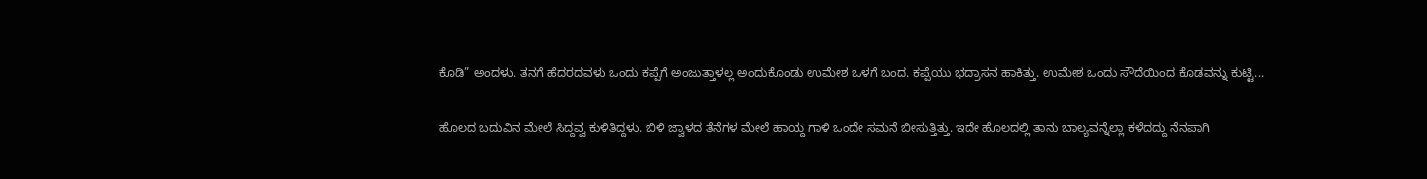ಕೊಡಿ” ಅಂದಳು. ತನಗೆ ಹೆದರದವಳು ಒಂದು ಕಪ್ಪೆಗೆ ಅಂಜುತ್ತಾಳಲ್ಲ ಅಂದುಕೊಂಡು ಉಮೇಶ ಒಳಗೆ ಬಂದ. ಕಪ್ಪೆಯು ಭದ್ರಾಸನ ಹಾಕಿತ್ತು. ಉಮೇಶ ಒಂದು ಸೌದೆಯಿಂದ ಕೊಡವನ್ನು ಕುಟ್ಟಿ...

ಹೊಲದ ಬದುವಿನ ಮೇಲೆ ಸಿದ್ದವ್ವ ಕುಳಿತಿದ್ದಳು. ಬಿಳಿ ಜ್ವಾಳದ ತೆನೆಗಳ ಮೇಲೆ ಹಾಯ್ದ ಗಾಳಿ ಒಂದೇ ಸಮನೆ ಬೀಸುತ್ತಿತ್ತು. ಇದೇ ಹೊಲದಲ್ಲಿ ತಾನು ಬಾಲ್ಯವನ್ನೆಲ್ಲಾ ಕಳೆದದ್ದು ನೆನಪಾಗಿ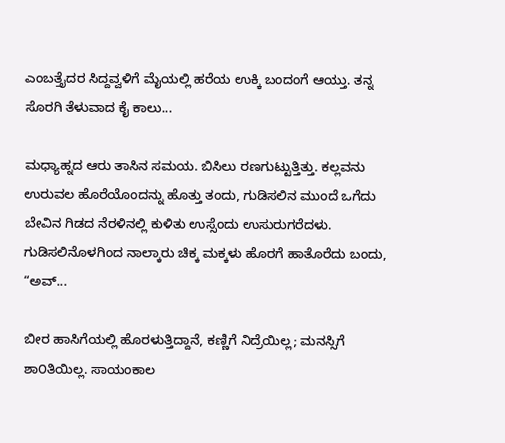ಎಂಬತ್ತೈದರ ಸಿದ್ದವ್ವಳಿಗೆ ಮೈಯಲ್ಲಿ ಹರೆಯ ಉಕ್ಕಿ ಬಂದಂಗೆ ಆಯ್ತು. ತನ್ನ ಸೊರಗಿ ತೆಳುವಾದ ಕೈ ಕಾಲು...

ಮಧ್ಯಾಹ್ನದ ಆರು ತಾಸಿನ ಸಮಯ. ಬಿಸಿಲು ರಣಗುಟ್ಟುತ್ತಿತ್ತು. ಕಲ್ಲವನು ಉರುವಲ ಹೊರೆಯೊಂದನ್ನು ಹೊತ್ತು ತಂದು, ಗುಡಿಸಲಿನ ಮುಂದೆ ಒಗೆದು ಬೇವಿನ ಗಿಡದ ನೆರಳಿನಲ್ಲಿ ಕುಳಿತು ಉಸ್ಸೆಂದು ಉಸುರುಗರೆದಳು. ಗುಡಿಸಲಿನೊಳಗಿಂದ ನಾಲ್ಕಾರು ಚಿಕ್ಕ ಮಕ್ಕಳು ಹೊರಗೆ ಹಾತೊರೆದು ಬಂದು, “ಅವ್...

ಬೀರ ಹಾಸಿಗೆಯಲ್ಲಿ ಹೊರಳುತ್ತಿದ್ದಾನೆ, ಕಣ್ಣಿಗೆ ನಿದ್ರೆಯಿಲ್ಲ; ಮನಸ್ಸಿಗೆ ಶಾ೦ತಿಯಿಲ್ಲ. ಸಾಯಂಕಾಲ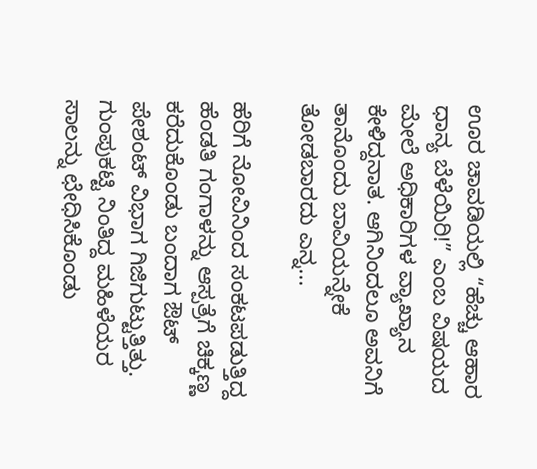ಊರ ಚಾವಡಿಯಲ್ಲಿ “ಹೆಚ್ಚು ಆಹಾರ ಧಾನ್ಯ ಬೆಳೆಯಿರಿ!” ಎಂಬ ವಿಷಯದ ಮೇಲೆ ಅಧಿಕಾರಿಗಳ ವ್ಯಾಖ್ಯಾನ ಕೇಳಿದ್ದನಾತ. ಆಗಿನಿಂದಲೂ ಅವನಿಗೆ ತಾನೊಂದು ಬಾವಿಯನ್ನೇಕೆ ತೋಡಬಾರದು ಎನ್ನ...

ಹೆರಿಗೆ ನೋವಿನಿಂದ ಸಂಕಟಪಡುತ್ತಿದ್ದ ಹೆಂಡತಿ ಗಂಗಾಳನ್ನು ಆಸ್ಪತ್ರೆಗೆ ಚಿಕ್ಕಣ್ಣ ಕರೆದುಕೊಂಡು ಬಂದಾಗ ಔಟ್ ಪೇಶಂಟ್ ವಿಭಾಗ ಗಿಜಿಗುಟ್ಟುತ್ತಿತ್ತು. ಗುಂಪುಕಟ್ಟಿ ನಿಂತಿದ್ದ ಮಹಿಳೆಯರ ಸಾಲನ್ನು ಛೇಧಿಸಿಕೊಂಡು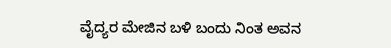ವೈದ್ಯರ ಮೇಜಿನ ಬಳಿ ಬಂದು ನಿಂತ ಅವನ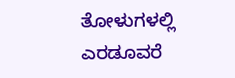ತೋಳುಗಳಲ್ಲಿ ಎರಡೂವರೆ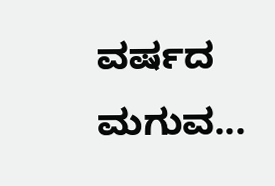ವರ್ಷದ ಮಗುವ...